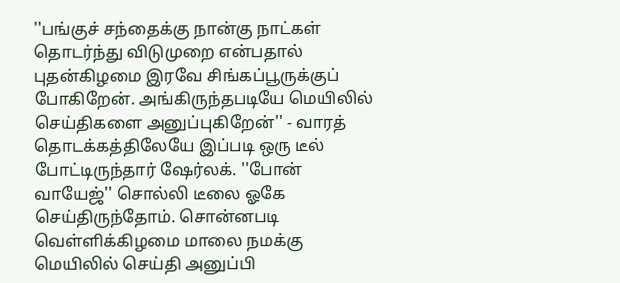''பங்குச் சந்தைக்கு நான்கு நாட்கள் தொடர்ந்து விடுமுறை என்பதால் புதன்கிழமை இரவே சிங்கப்பூருக்குப் போகிறேன். அங்கிருந்தபடியே மெயிலில் செய்திகளை அனுப்புகிறேன்'' - வாரத் தொடக்கத்திலேயே இப்படி ஒரு டீல் போட்டிருந்தார் ஷேர்லக். ''போன் வாயேஜ்'' சொல்லி டீலை ஓகே செய்திருந்தோம். சொன்னபடி வெள்ளிக்கிழமை மாலை நமக்கு மெயிலில் செய்தி அனுப்பி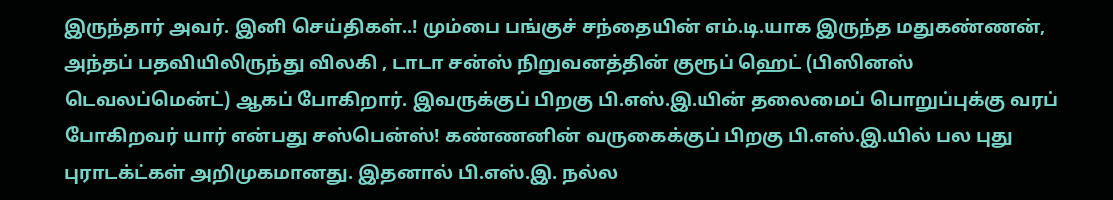இருந்தார் அவர். இனி செய்திகள்..! மும்பை பங்குச் சந்தையின் எம்.டி.யாக இருந்த மதுகண்ணன், அந்தப் பதவியிலிருந்து விலகி , டாடா சன்ஸ் நிறுவனத்தின் குரூப் ஹெட் (பிஸினஸ் டெவலப்மென்ட்) ஆகப் போகிறார். இவருக்குப் பிறகு பி.எஸ்.இ.யின் தலைமைப் பொறுப்புக்கு வரப் போகிறவர் யார் என்பது சஸ்பென்ஸ்! கண்ணனின் வருகைக்குப் பிறகு பி.எஸ்.இ.யில் பல புது புராடக்ட்கள் அறிமுகமானது. இதனால் பி.எஸ்.இ. நல்ல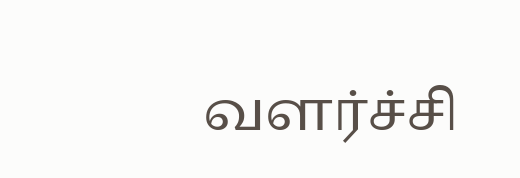வளர்ச்சி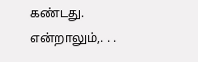கண்டது. என்றாலும்,. . .